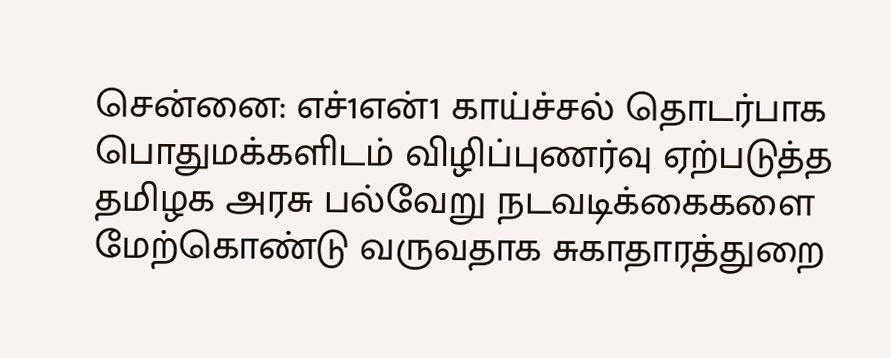சென்னை: எச்1என்1 காய்ச்சல் தொடர்பாக பொதுமக்களிடம் விழிப்புணர்வு ஏற்படுத்த தமிழக அரசு பல்வேறு நடவடிக்கைகளை மேற்கொண்டு வருவதாக சுகாதாரத்துறை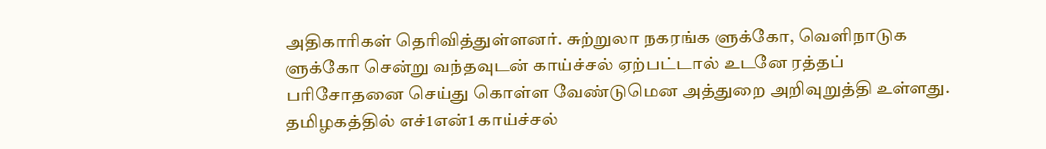அதிகாரிகள் தெரிவித்துள்ளனர். சுற்றுலா நகரங்க ளுக்கோ, வெளிநாடுக ளுக்கோ சென்று வந்தவுடன் காய்ச்சல் ஏற்பட்டால் உடனே ரத்தப் பரிசோதனை செய்து கொள்ள வேண்டுமென அத்துறை அறிவுறுத்தி உள்ளது. தமிழகத்தில் எச்1என்1 காய்ச்சல்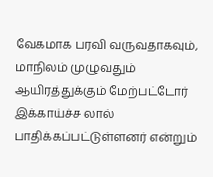வேகமாக பரவி வருவதாகவும், மாநிலம் முழுவதும் ஆயிரத்துக்கும் மேற்பட்டோர் இக்காய்ச்ச லால் பாதிக்கப்பட்டுள்ளனர் என்றும்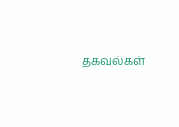தகவல்கள்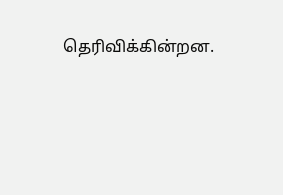தெரிவிக்கின்றன.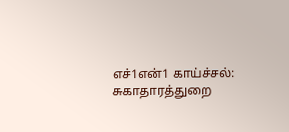எச்1என்1 காய்ச்சல்: சுகாதாரத்துறை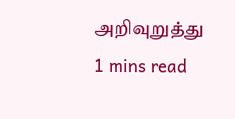அறிவுறுத்து
1 mins read